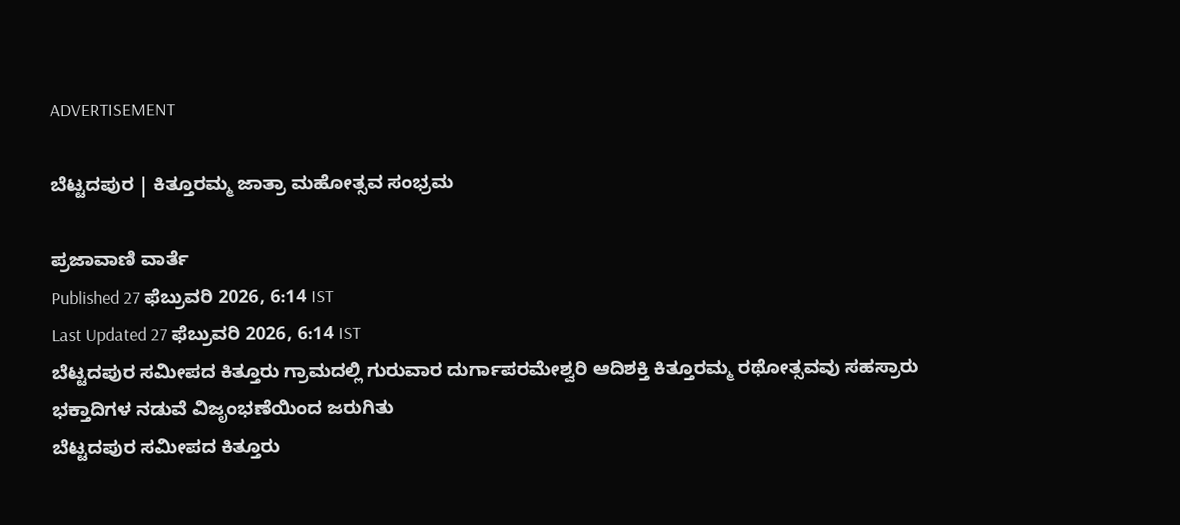ADVERTISEMENT

ಬೆಟ್ಟದಪುರ | ಕಿತ್ತೂರಮ್ಮ ಜಾತ್ರಾ ಮಹೋತ್ಸವ ಸಂಭ್ರಮ

ಪ್ರಜಾವಾಣಿ ವಾರ್ತೆ
Published 27 ಫೆಬ್ರುವರಿ 2026, 6:14 IST
Last Updated 27 ಫೆಬ್ರುವರಿ 2026, 6:14 IST
ಬೆಟ್ಟದಪುರ ಸಮೀಪದ ಕಿತ್ತೂರು ಗ್ರಾಮದಲ್ಲಿ ಗುರುವಾರ ದುರ್ಗಾಪರಮೇಶ್ವರಿ ಆದಿಶಕ್ತಿ ಕಿತ್ತೂರಮ್ಮ ರಥೋತ್ಸವವು ಸಹಸ್ರಾರು ಭಕ್ತಾದಿಗಳ ನಡುವೆ ವಿಜೃಂಭಣೆಯಿಂದ ಜರುಗಿತು
ಬೆಟ್ಟದಪುರ ಸಮೀಪದ ಕಿತ್ತೂರು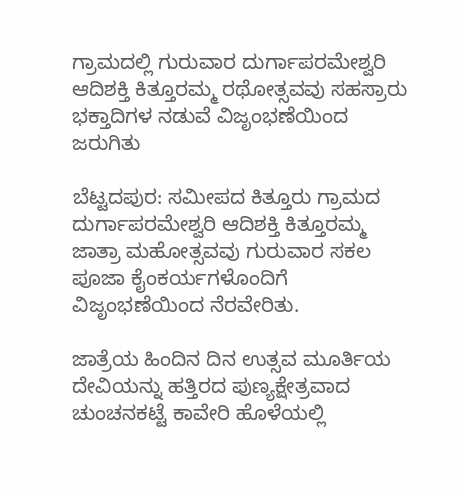ಗ್ರಾಮದಲ್ಲಿ ಗುರುವಾರ ದುರ್ಗಾಪರಮೇಶ್ವರಿ ಆದಿಶಕ್ತಿ ಕಿತ್ತೂರಮ್ಮ ರಥೋತ್ಸವವು ಸಹಸ್ರಾರು ಭಕ್ತಾದಿಗಳ ನಡುವೆ ವಿಜೃಂಭಣೆಯಿಂದ ಜರುಗಿತು

ಬೆಟ್ಟದಪುರ: ಸಮೀಪದ ಕಿತ್ತೂರು ಗ್ರಾಮದ ದುರ್ಗಾಪರಮೇಶ್ವರಿ ಆದಿಶಕ್ತಿ ಕಿತ್ತೂರಮ್ಮ ಜಾತ್ರಾ ಮಹೋತ್ಸವವು ಗುರುವಾರ ಸಕಲ ಪೂಜಾ ಕೈಂಕರ್ಯಗಳೊಂದಿಗೆ ವಿಜೃಂಭಣೆಯಿಂದ ನೆರವೇರಿತು.

ಜಾತ್ರೆಯ ಹಿಂದಿನ ದಿನ ಉತ್ಸವ ಮೂರ್ತಿಯ ದೇವಿಯನ್ನು ಹತ್ತಿರದ ಪುಣ್ಯಕ್ಷೇತ್ರವಾದ ಚುಂಚನಕಟ್ಟೆ ಕಾವೇರಿ ಹೊಳೆಯಲ್ಲಿ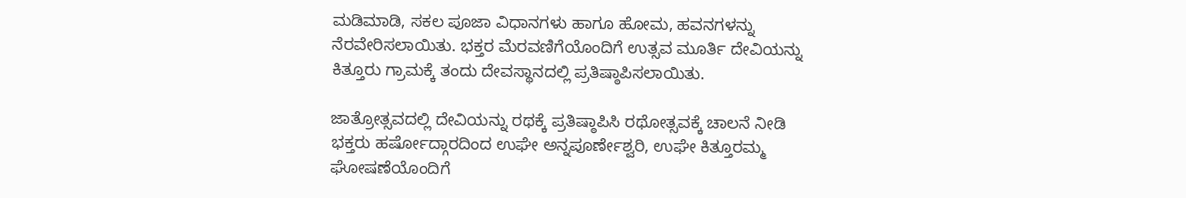ಮಡಿಮಾಡಿ, ಸಕಲ ಪೂಜಾ ವಿಧಾನಗಳು ಹಾಗೂ ಹೋಮ, ಹವನಗಳನ್ನು ನೆರವೇರಿಸಲಾಯಿತು. ಭಕ್ತರ ಮೆರವಣಿಗೆಯೊಂದಿಗೆ ಉತ್ಸವ ಮೂರ್ತಿ ದೇವಿಯನ್ನು ಕಿತ್ತೂರು ಗ್ರಾಮಕ್ಕೆ ತಂದು ದೇವಸ್ಥಾನದಲ್ಲಿ ಪ್ರತಿಷ್ಠಾಪಿಸಲಾಯಿತು.

ಜಾತ್ರೋತ್ಸವದಲ್ಲಿ ದೇವಿಯನ್ನು ರಥಕ್ಕೆ ಪ್ರತಿಷ್ಠಾಪಿಸಿ ರಥೋತ್ಸವಕ್ಕೆ ಚಾಲನೆ ನೀಡಿ ಭಕ್ತರು ಹರ್ಷೋದ್ಗಾರದಿಂದ ಉಘೇ ಅನ್ನಪೂರ್ಣೇಶ್ವರಿ, ಉಘೇ ಕಿತ್ತೂರಮ್ಮ ಘೋಷಣೆಯೊಂದಿಗೆ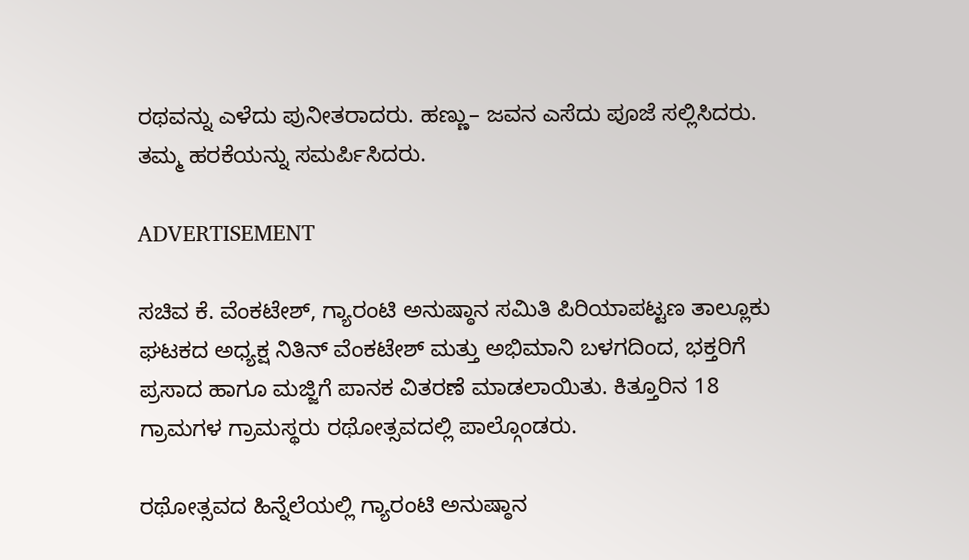ರಥವನ್ನು ಎಳೆದು ಪುನೀತರಾದರು. ಹಣ್ಣು– ಜವನ ಎಸೆದು ಪೂಜೆ ಸಲ್ಲಿಸಿದರು. ತಮ್ಮ ಹರಕೆಯನ್ನು ಸಮರ್ಪಿಸಿದರು.

ADVERTISEMENT

ಸಚಿವ ಕೆ. ವೆಂಕಟೇಶ್, ಗ್ಯಾರಂಟಿ ಅನುಷ್ಠಾನ ಸಮಿತಿ ಪಿರಿಯಾಪಟ್ಟಣ ತಾಲ್ಲೂಕು ಘಟಕದ ಅಧ್ಯಕ್ಷ ನಿತಿನ್ ವೆಂಕಟೇಶ್ ಮತ್ತು ಅಭಿಮಾನಿ ಬಳಗದಿಂದ, ಭಕ್ತರಿಗೆ ಪ್ರಸಾದ ಹಾಗೂ ಮಜ್ಜಿಗೆ ಪಾನಕ ವಿತರಣೆ ಮಾಡಲಾಯಿತು. ಕಿತ್ತೂರಿನ 18 ಗ್ರಾಮಗಳ ಗ್ರಾಮಸ್ಥರು ರಥೋತ್ಸವದಲ್ಲಿ ಪಾಲ್ಗೊಂಡರು.

ರಥೋತ್ಸವದ ಹಿನ್ನೆಲೆಯಲ್ಲಿ ಗ್ಯಾರಂಟಿ ಅನುಷ್ಠಾನ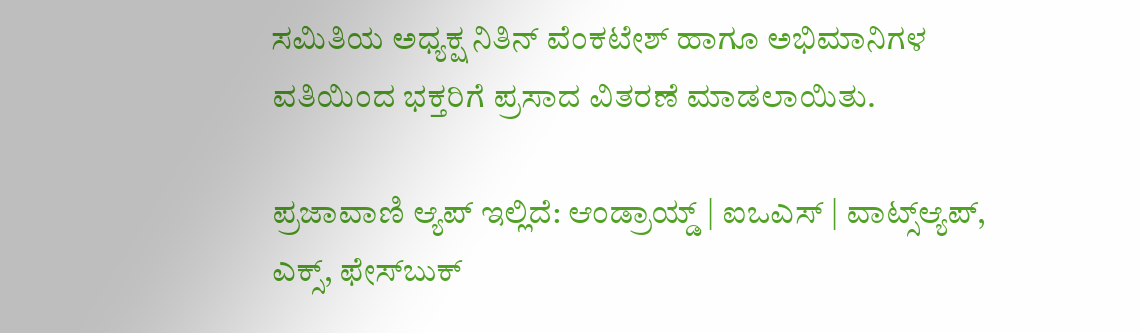ಸಮಿತಿಯ ಅಧ್ಯಕ್ಷ ನಿತಿನ್ ವೆಂಕಟೇಶ್ ಹಾಗೂ ಅಭಿಮಾನಿಗಳ ವತಿಯಿಂದ ಭಕ್ತರಿಗೆ ಪ್ರಸಾದ ವಿತರಣೆ ಮಾಡಲಾಯಿತು.

ಪ್ರಜಾವಾಣಿ ಆ್ಯಪ್ ಇಲ್ಲಿದೆ: ಆಂಡ್ರಾಯ್ಡ್ | ಐಒಎಸ್ | ವಾಟ್ಸ್ಆ್ಯಪ್, ಎಕ್ಸ್, ಫೇಸ್‌ಬುಕ್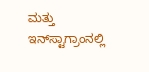ಮತ್ತು ಇನ್‌ಸ್ಟಾಗ್ರಾಂನಲ್ಲಿ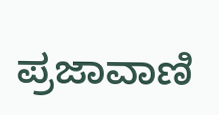ಪ್ರಜಾವಾಣಿ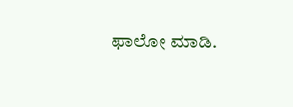ಫಾಲೋ ಮಾಡಿ.